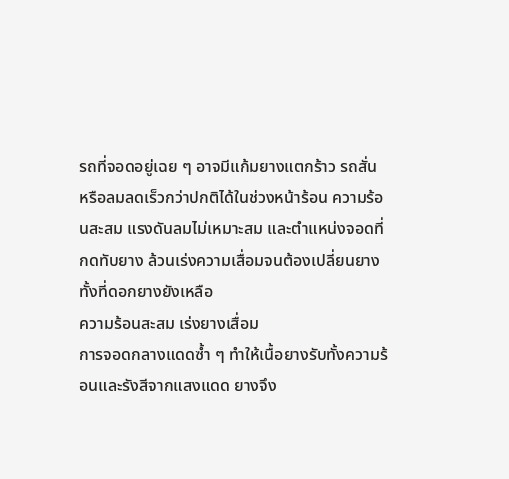รถที่จอดอยู่เฉย ๆ อาจมีแก้มยางแตกร้าว รถสั่น หรือลมลดเร็วกว่าปกติได้ในช่วงหน้าร้อน ความร้อนสะสม แรงดันลมไม่เหมาะสม และตำแหน่งจอดที่กดทับยาง ล้วนเร่งความเสื่อมจนต้องเปลี่ยนยางทั้งที่ดอกยางยังเหลือ
ความร้อนสะสม เร่งยางเสื่อม
การจอดกลางแดดซ้ำ ๆ ทำให้เนื้อยางรับทั้งความร้อนและรังสีจากแสงแดด ยางจึง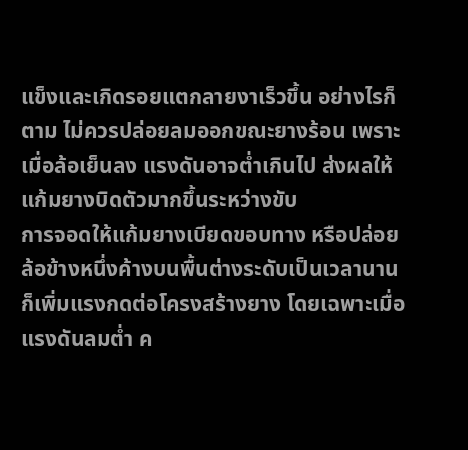แข็งและเกิดรอยแตกลายงาเร็วขึ้น อย่างไรก็ตาม ไม่ควรปล่อยลมออกขณะยางร้อน เพราะเมื่อล้อเย็นลง แรงดันอาจต่ำเกินไป ส่งผลให้แก้มยางบิดตัวมากขึ้นระหว่างขับ
การจอดให้แก้มยางเบียดขอบทาง หรือปล่อยล้อข้างหนึ่งค้างบนพื้นต่างระดับเป็นเวลานาน ก็เพิ่มแรงกดต่อโครงสร้างยาง โดยเฉพาะเมื่อแรงดันลมต่ำ ค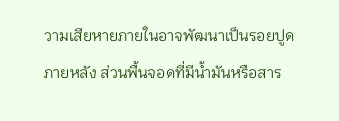วามเสียหายภายในอาจพัฒนาเป็นรอยปูดภายหลัง ส่วนพื้นจอดที่มีน้ำมันหรือสาร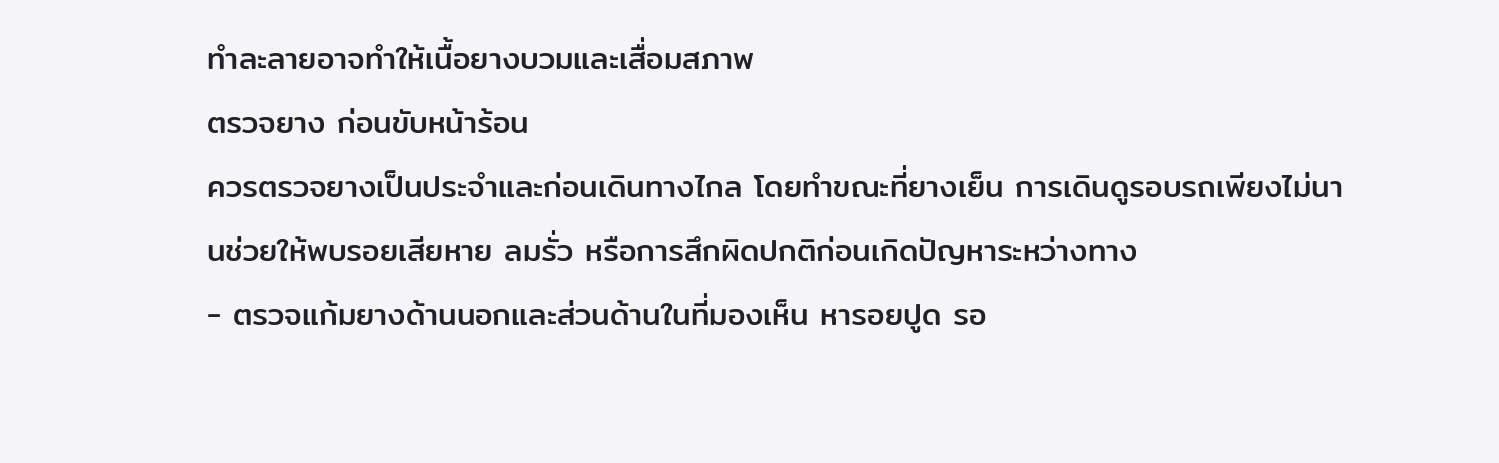ทำละลายอาจทำให้เนื้อยางบวมและเสื่อมสภาพ
ตรวจยาง ก่อนขับหน้าร้อน
ควรตรวจยางเป็นประจำและก่อนเดินทางไกล โดยทำขณะที่ยางเย็น การเดินดูรอบรถเพียงไม่นานช่วยให้พบรอยเสียหาย ลมรั่ว หรือการสึกผิดปกติก่อนเกิดปัญหาระหว่างทาง
- ตรวจแก้มยางด้านนอกและส่วนด้านในที่มองเห็น หารอยปูด รอ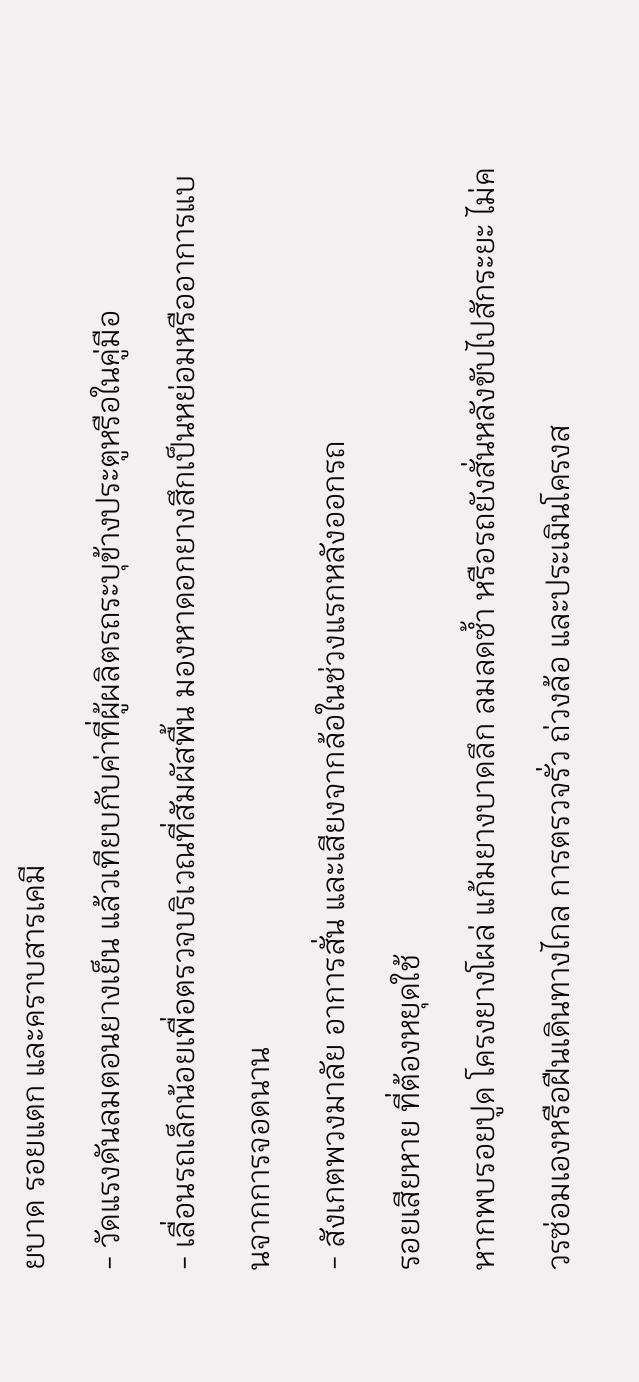ยบาด รอยแตก และคราบสารเคมี
- วัดแรงดันลมตอนยางเย็น แล้วเทียบกับค่าที่ผู้ผลิตรถระบุข้างประตูหรือในคู่มือ
- เลื่อนรถเล็กน้อยเพื่อตรวจบริเวณที่สัมผัสพื้น มองหาดอกยางสึกเป็นหย่อมหรืออาการแบนจากการจอดนาน
- สังเกตพวงมาลัย อาการสั่น และเสียงจากล้อในช่วงแรกหลังออกรถ
รอยเสียหาย ที่ต้องหยุดใช้
หากพบรอยปูด โครงยางโผล่ แก้มยางบาดลึก ลมลดซ้ำ หรือรถยังสั่นหลังขับไปสักระยะ ไม่ควรซ่อมเองหรือฝืนเดินทางไกล การตรวจรั่ว ถ่วงล้อ และประเมินโครงส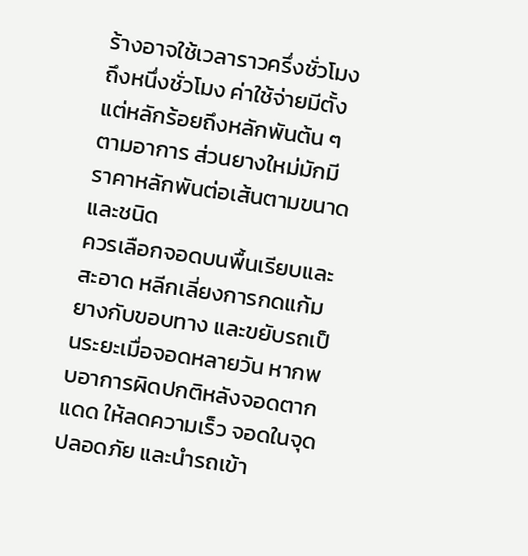ร้างอาจใช้เวลาราวครึ่งชั่วโมงถึงหนึ่งชั่วโมง ค่าใช้จ่ายมีตั้งแต่หลักร้อยถึงหลักพันต้น ๆ ตามอาการ ส่วนยางใหม่มักมีราคาหลักพันต่อเส้นตามขนาดและชนิด
ควรเลือกจอดบนพื้นเรียบและสะอาด หลีกเลี่ยงการกดแก้มยางกับขอบทาง และขยับรถเป็นระยะเมื่อจอดหลายวัน หากพบอาการผิดปกติหลังจอดตากแดด ให้ลดความเร็ว จอดในจุดปลอดภัย และนำรถเข้า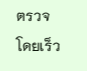ตรวจโดยเร็ว